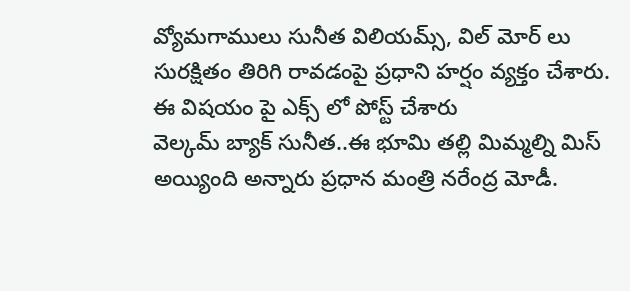వ్యోమగాములు సునీత విలియమ్స్, విల్ మోర్ లు సురక్షితం తిరిగి రావడంపై ప్రధాని హర్షం వ్యక్తం చేశారు. ఈ విషయం పై ఎక్స్ లో పోస్ట్ చేశారు
వెల్కమ్ బ్యాక్ సునీత..ఈ భూమి తల్లి మిమ్మల్ని మిస్ అయ్యింది అన్నారు ప్రధాన మంత్రి నరేంద్ర మోడీ.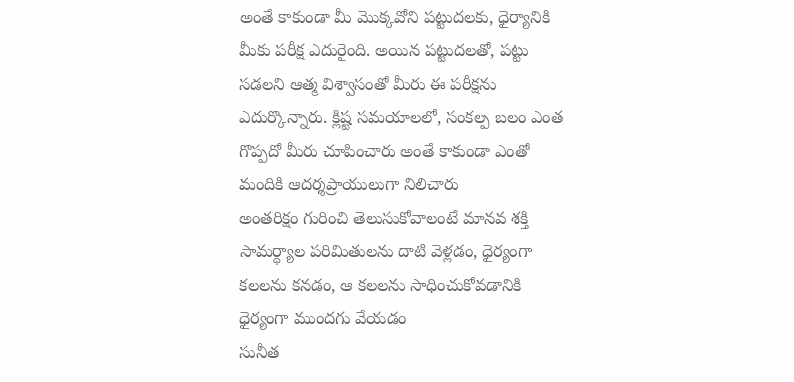అంతే కాకుండా మీ మొక్కవోని పట్టుదలకు, ధైర్యానికి మీకు పరీక్ష ఎదురైంది. అయిన పట్టుదలతో, పట్టు సడలని ఆత్మ విశ్వాసంతో మీరు ఈ పరీక్షను ఎదుర్కొన్నారు. క్లిష్ట సమయాలలో, సంకల్ప బలం ఎంత గొప్పదో మీరు చూపించారు అంతే కాకుండా ఎంతో మందికి ఆదర్శప్రాయులుగా నిలిచారు
అంతరిక్షం గురించి తెలుసుకోవాలంటే మానవ శక్తి సామర్ధ్యాల పరిమితులను దాటి వెళ్లడం, ధైర్యంగా కలలను కనడం, ఆ కలలను సాధించుకోవడానికి ధైర్యంగా ముందగు వేయడం
సునీత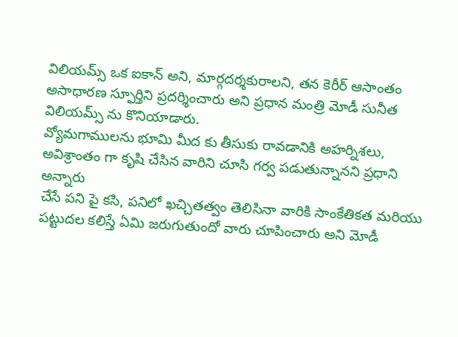విలియమ్స్ ఒక ఐకాన్ అని, మార్గదర్శకురాలని, తన కెరీర్ ఆసాంతం అసాధారణ స్ఫూర్తిని ప్రదర్శించారు అని ప్రధాన మంత్రి మోడీ సునీత విలియమ్స్ ను కొనియాడారు.
వ్యోమగాములను భూమి మీద కు తీసుకు రావడానికి అహర్నిశలు, అవిశ్రాంతం గా కృషి చేసిన వారిని చూసి గర్వ పడుతున్నానని ప్రధాని అన్నారు
చేసే పని పై కసి, పనిలో ఖచ్చితత్వం తెలిసినా వారికి సాంకేతికత మరియు పట్టుదల కలిస్తే ఏమి జరుగుతుందో వారు చూపించారు అని మోడీ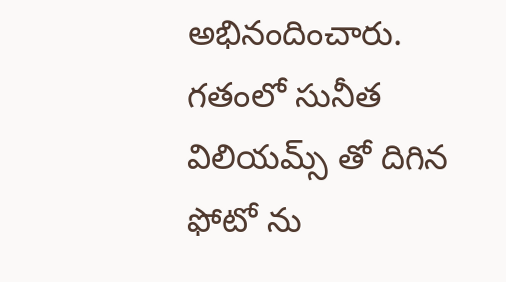అభినందించారు. గతంలో సునీత విలియమ్స్ తో దిగిన ఫోటో ను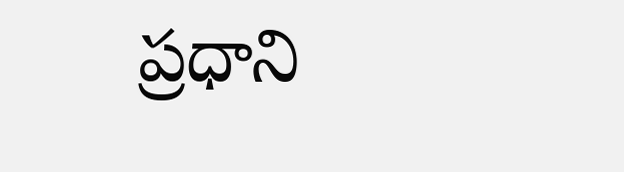ప్రధాని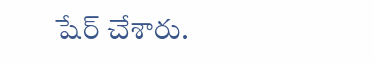షేర్ చేశారు.